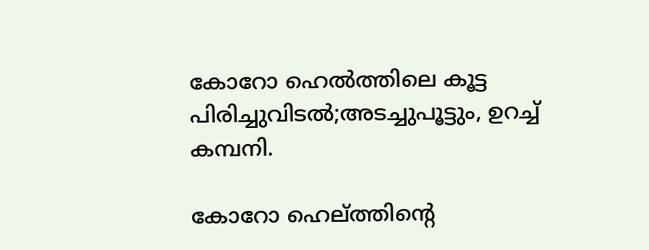കോറോ ഹെല്‍ത്തിലെ കൂട്ട പിരിച്ചുവിടല്‍;അടച്ചുപൂട്ടും, ഉറച്ച്‌ കമ്പനി.

കോറോ ഹെല്ത്തിന്റെ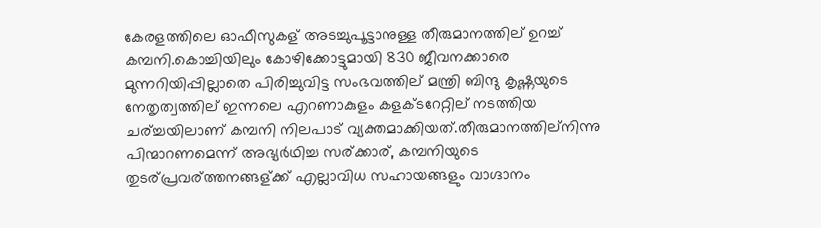കേരളത്തിലെ ഓഫീസുകള് അടച്ചുപൂട്ടാനുള്ള തീരുമാനത്തില് ഉറച്ച്‌ കമ്പനി.കൊച്ചിയിലും കോഴിക്കോട്ടുമായി 830 ജീവനക്കാരെ മുന്നറിയിപ്പില്ലാതെ പിരിച്ചുവിട്ട സംഭവത്തില് മന്ത്രി ബിന്ദു കൃഷ്ണയുടെ നേതൃത്വത്തില് ഇന്നലെ എറണാകുളം കളക്ടറേറ്റില് നടത്തിയ ചര്ച്ചയിലാണ് കമ്പനി നിലപാട് വ്യക്തമാക്കിയത്.തീരുമാനത്തില്നിന്നു പിന്മാറണമെന്ന് അഭ്യർഥിച്ച സര്ക്കാര്, കമ്പനിയുടെ തുടര്പ്രവര്ത്തനങ്ങള്ക്ക് എല്ലാവിധ സഹായങ്ങളും വാഗ്ദാനം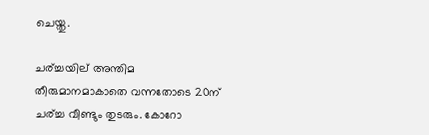ചെയ്തു.

ചര്ച്ചയില് അന്തിമ തീരുമാനമാകാതെ വന്നതോടെ 20ന് ചര്ച്ച വീണ്ടും തുടരും. കോറോ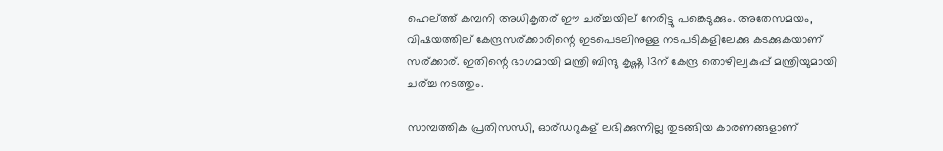ഹെല്ത്ത് കമ്പനി അധികൃതര് ഈ ചര്ച്ചയില് നേരിട്ടു പങ്കെടുക്കും. അതേസമയം, വിഷയത്തില് കേന്ദ്രസര്ക്കാരിന്റെ ഇടപെടലിനുള്ള നടപടികളിലേക്കു കടക്കുകയാണ് സര്ക്കാര്. ഇതിന്റെ ഭാഗമായി മന്ത്രി ബിന്ദു കൃഷ്ണ 13ന് കേന്ദ്ര തൊഴില്വകുപ്പ് മന്ത്രിയുമായി ചര്ച്ച നടത്തും.

സാമ്പത്തിക പ്രതിസന്ധി, ഓര്ഡറുകള് ലഭിക്കുന്നില്ല തുടങ്ങിയ കാരണങ്ങളാണ്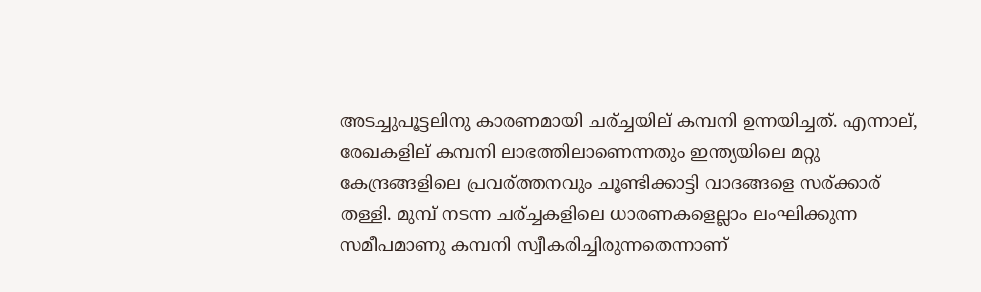അടച്ചുപൂട്ടലിനു കാരണമായി ചര്ച്ചയില് കമ്പനി ഉന്നയിച്ചത്. എന്നാല്, രേഖകളില് കമ്പനി ലാഭത്തിലാണെന്നതും ഇന്ത്യയിലെ മറ്റു കേന്ദ്രങ്ങളിലെ പ്രവര്ത്തനവും ചൂണ്ടിക്കാട്ടി വാദങ്ങളെ സര്ക്കാര് തള്ളി. മുമ്പ് നടന്ന ചര്ച്ചകളിലെ ധാരണകളെല്ലാം ലംഘിക്കുന്ന സമീപമാണു കമ്പനി സ്വീകരിച്ചിരുന്നതെന്നാണ്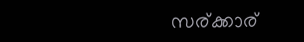സര്ക്കാര്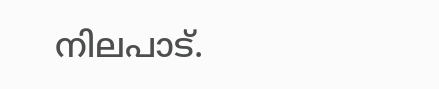നിലപാട്.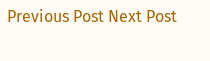Previous Post Next Post